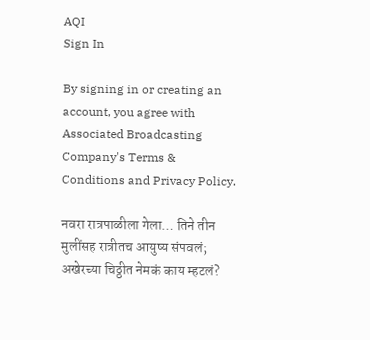AQI
Sign In

By signing in or creating an account, you agree with Associated Broadcasting Company's Terms & Conditions and Privacy Policy.

नवरा रात्रपाळीला गेला… तिने तीन मुलींसह रात्रीतच आयुष्य संपवलं; अखेरच्या चिठ्ठीत नेमकं काय म्हटलं?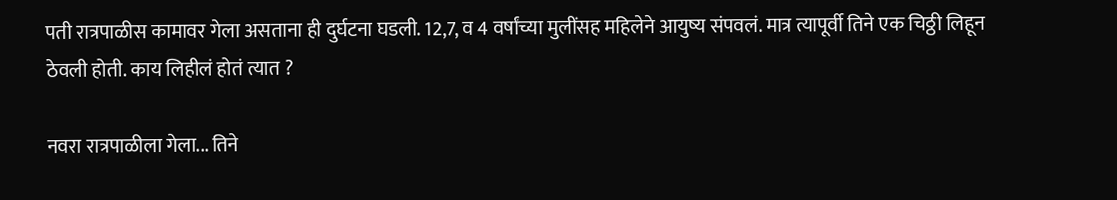पती रात्रपाळीस कामावर गेला असताना ही दुर्घटना घडली. 12,7, व 4 वर्षांच्या मुलींसह महिलेने आयुष्य संपवलं. मात्र त्यापूर्वी तिने एक चिठ्ठी लिहून ठेवली होती. काय लिहीलं होतं त्यात ?

नवरा रात्रपाळीला गेला... तिने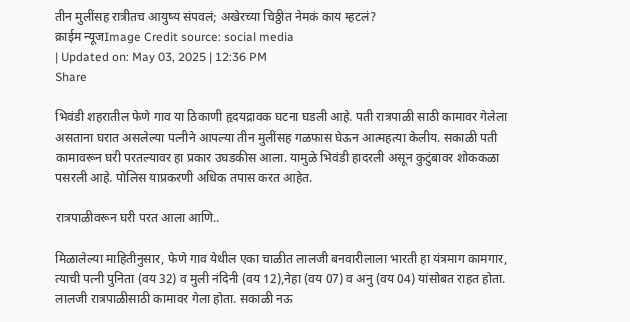तीन मुलींसह रात्रीतच आयुष्य संपवलं; अखेरच्या चिठ्ठीत नेमकं काय म्हटलं?
क्राईम न्यूजImage Credit source: social media
| Updated on: May 03, 2025 | 12:36 PM
Share

भिवंडी शहरातील फेणे गाव या ठिकाणी हृदयद्रावक घटना घडली आहे. पती रात्रपाळी साठी कामावर गेलेला असताना घरात असलेल्या पत्नीने आपल्या तीन मुलींसह गळफास घेऊन आत्महत्या केलीय. सकाळी पती कामावरून घरी परतल्यावर हा प्रकार उघडकीस आला. यामुळे भिवंडी हादरली असून कुटुंबावर शोककळा पसरली आहे. पोलिस याप्रकरणी अधिक तपास करत आहेत.

रात्रपाळीवरून घरी परत आला आणि..

मिळालेल्या माहितीनुसार, फेणे गाव येथील एका चाळीत लालजी बनवारीलाला भारती हा यंत्रमाग कामगार, त्याची पत्नी पुनिता (वय 32) व मुली नंदिनी (वय 12),नेहा (वय 07) व अनु (वय 04) यांसोबत राहत होता. लालजी रात्रपाळीसाठी कामावर गेला होता. सकाळी नऊ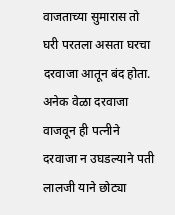वाजताच्या सुमारास तो घरी परतला असता घरचा दरवाजा आतून बंद होता. अनेक वेळा दरवाजा वाजवून ही पत्नीने दरवाजा न उघडल्याने पती लालजी याने छोट्या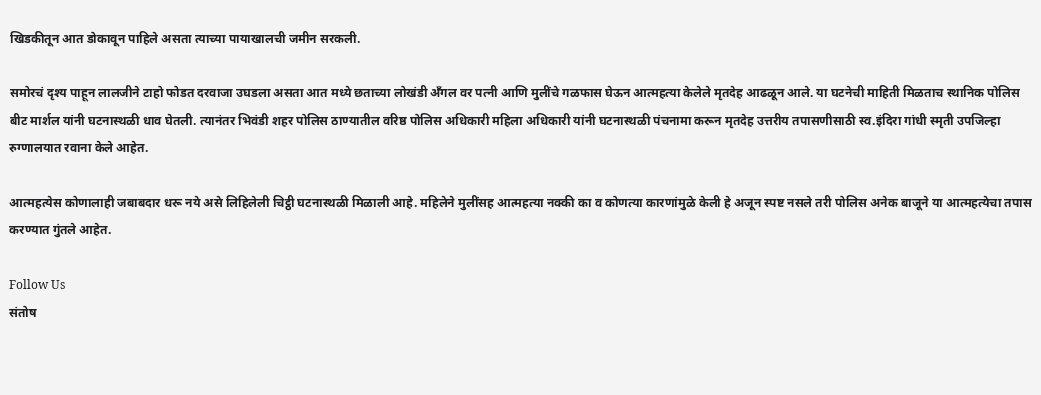खिडकीतून आत डोकावून पाहिले असता त्याच्या पायाखालची जमीन सरकली.

समोरचं दृश्य पाहून लालजीने टाहो फोडत दरवाजा उघडला असता आत मध्ये छताच्या लोखंडी अँगल वर पत्नी आणि मुलींचे गळफास घेऊन आत्महत्या केलेले मृतदेह आढळून आले. या घटनेची माहिती मिळताच स्थानिक पोलिस बीट मार्शल यांनी घटनास्थळी धाव घेतली. त्यानंतर भिवंडी शहर पोलिस ठाण्यातील वरिष्ठ पोलिस अधिकारी महिला अधिकारी यांनी घटनास्थळी पंचनामा करून मृतदेह उत्तरीय तपासणीसाठी स्व.इंदिरा गांधी स्मृती उपजिल्हा रुग्णालयात रवाना केले आहेत.

आत्महत्येस कोणालाही जबाबदार धरू नये असे लिहिलेली चिट्ठी घटनास्थळी मिळाली आहे. महिलेने मुलींसह आत्महत्या नक्की का व कोणत्या कारणांमुळे केली हे अजून स्पष्ट नसले तरी पोलिस अनेक बाजूने या आत्महत्येचा तपास करण्यात गुंतले आहेत.

Follow Us
संतोष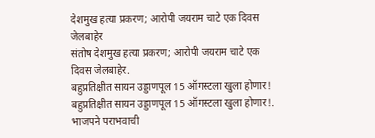देशमुख हत्या प्रकरण; आरोपी जयराम चाटे एक दिवस जेलबाहेर
संतोष देशमुख हत्या प्रकरण; आरोपी जयराम चाटे एक दिवस जेलबाहेर.
बहुप्रतिक्षीत सायन उड्डाणपूल 15 ऑगस्टला खुला होणार!
बहुप्रतिक्षीत सायन उड्डाणपूल 15 ऑगस्टला खुला होणार!.
भाजपने पराभवाची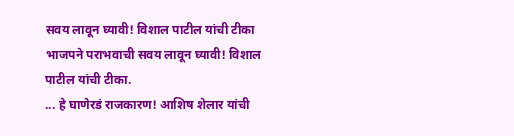सवय लावून घ्यावी! विशाल पाटील यांची टीका
भाजपने पराभवाची सवय लावून घ्यावी! विशाल पाटील यांची टीका.
... हे घाणेरडं राजकारण! आशिष शेलार यांची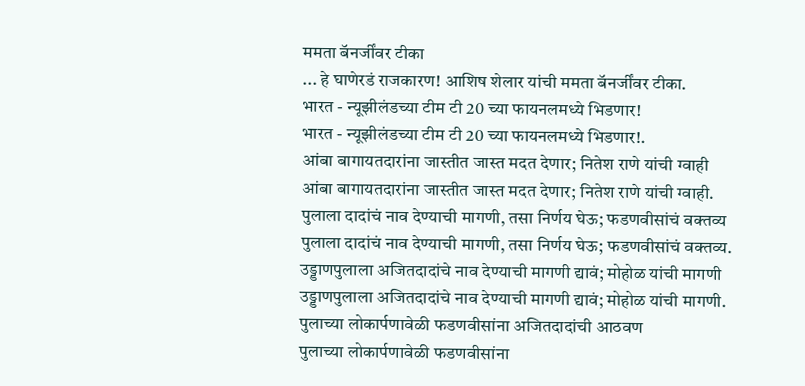ममता बॅनर्जींवर टीका
... हे घाणेरडं राजकारण! आशिष शेलार यांची ममता बॅनर्जींवर टीका.
भारत - न्यूझीलंडच्या टीम टी 20 च्या फायनलमध्ये भिडणार!
भारत - न्यूझीलंडच्या टीम टी 20 च्या फायनलमध्ये भिडणार!.
आंबा बागायतदारांना जास्तीत जास्त मदत देणार; नितेश राणे यांची ग्वाही
आंबा बागायतदारांना जास्तीत जास्त मदत देणार; नितेश राणे यांची ग्वाही.
पुलाला दादांचं नाव देण्याची मागणी, तसा निर्णय घेऊ; फडणवीसांचं वक्तव्य
पुलाला दादांचं नाव देण्याची मागणी, तसा निर्णय घेऊ; फडणवीसांचं वक्तव्य.
उड्डाणपुलाला अजितदादांचे नाव देण्याची मागणी द्यावं; मोहोळ यांची मागणी
उड्डाणपुलाला अजितदादांचे नाव देण्याची मागणी द्यावं; मोहोळ यांची मागणी.
पुलाच्या लोकार्पणावेळी फडणवीसांना अजितदादांची आठवण
पुलाच्या लोकार्पणावेळी फडणवीसांना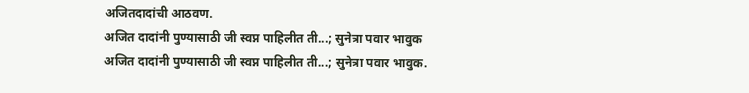अजितदादांची आठवण.
अजित दादांनी पुण्यासाठी जी स्वप्न पाहिलीत ती...; सुनेत्रा पवार भावुक
अजित दादांनी पुण्यासाठी जी स्वप्न पाहिलीत ती...; सुनेत्रा पवार भावुक.